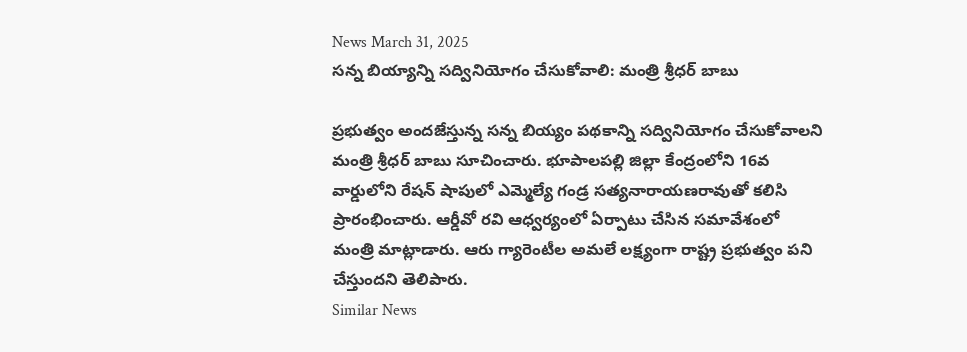News March 31, 2025
సన్న బియ్యాన్ని సద్వినియోగం చేసుకోవాలి: మంత్రి శ్రీధర్ బాబు

ప్రభుత్వం అందజేస్తున్న సన్న బియ్యం పథకాన్ని సద్వినియోగం చేసుకోవాలని మంత్రి శ్రీధర్ బాబు సూచించారు. భూపాలపల్లి జిల్లా కేంద్రంలోని 16వ వార్డులోని రేషన్ షాపులో ఎమ్మెల్యే గండ్ర సత్యనారాయణరావుతో కలిసి ప్రారంభించారు. ఆర్డీవో రవి ఆధ్వర్యంలో ఏర్పాటు చేసిన సమావేశంలో మంత్రి మాట్లాడారు. ఆరు గ్యారెంటీల అమలే లక్ష్యంగా రాష్ట్ర ప్రభుత్వం పని చేస్తుందని తెలిపారు.
Similar News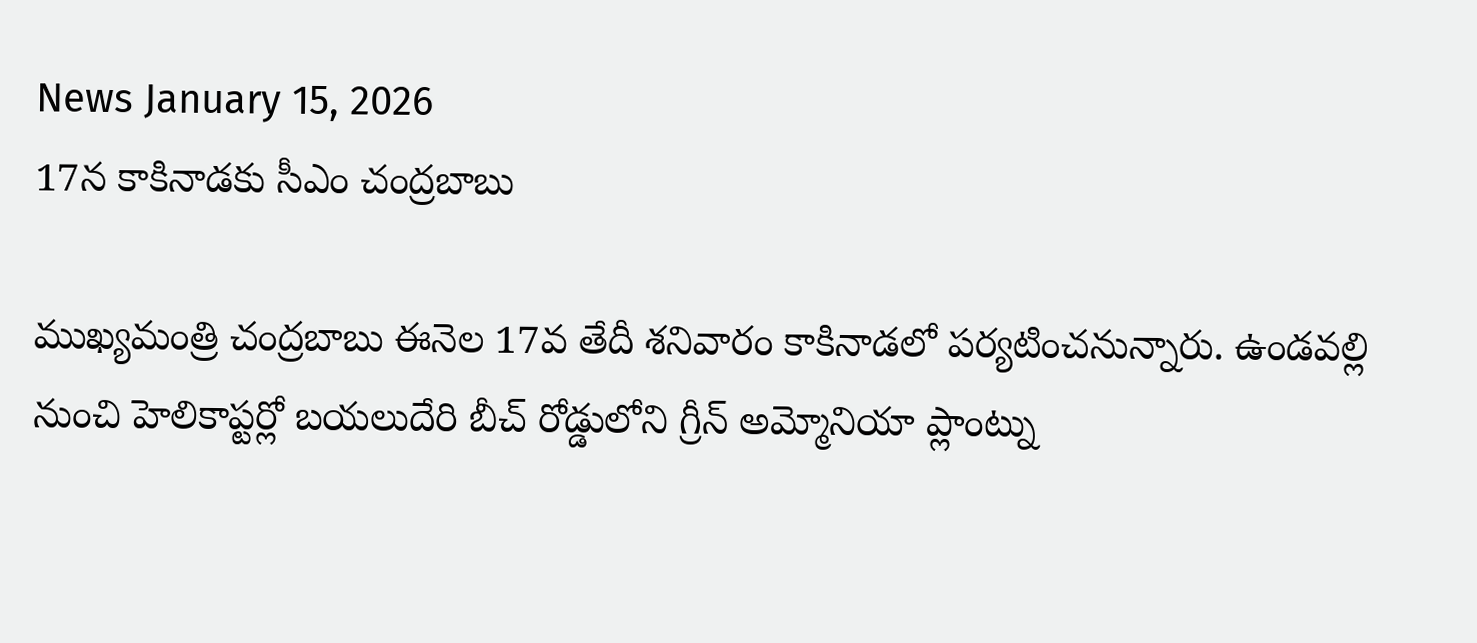News January 15, 2026
17న కాకినాడకు సీఎం చంద్రబాబు

ముఖ్యమంత్రి చంద్రబాబు ఈనెల 17వ తేదీ శనివారం కాకినాడలో పర్యటించనున్నారు. ఉండవల్లి నుంచి హెలికాప్టర్లో బయలుదేరి బీచ్ రోడ్డులోని గ్రీన్ అమ్మోనియా ప్లాంట్ను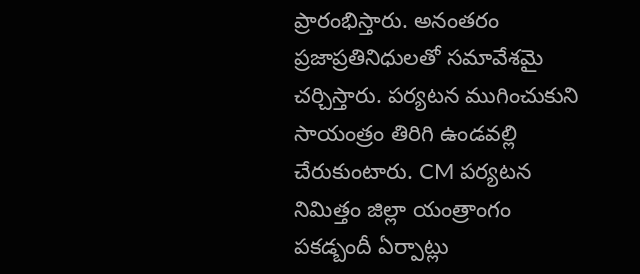ప్రారంభిస్తారు. అనంతరం ప్రజాప్రతినిధులతో సమావేశమై చర్చిస్తారు. పర్యటన ముగించుకుని సాయంత్రం తిరిగి ఉండవల్లి చేరుకుంటారు. CM పర్యటన నిమిత్తం జిల్లా యంత్రాంగం పకడ్బందీ ఏర్పాట్లు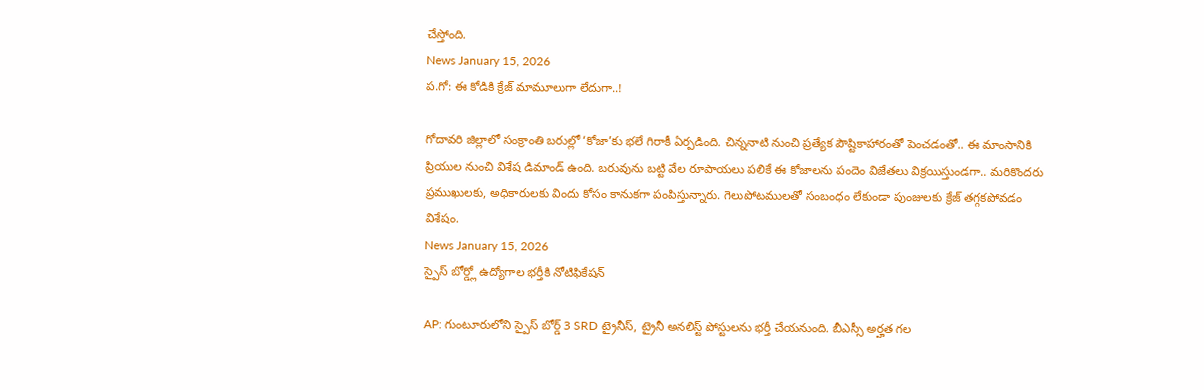చేస్తోంది.
News January 15, 2026
ప.గో: ఈ కోడికి క్రేజ్ మామూలుగా లేదుగా..!

గోదావరి జిల్లాలో సంక్రాంతి బరుల్లో ‘కోజా’కు భలే గిరాకీ ఏర్పడింది. చిన్ననాటి నుంచి ప్రత్యేక పౌష్టికాహారంతో పెంచడంతో.. ఈ మాంసానికి ప్రియుల నుంచి విశేష డిమాండ్ ఉంది. బరువును బట్టి వేల రూపాయలు పలికే ఈ కోజాలను పందెం విజేతలు విక్రయిస్తుండగా.. మరికొందరు ప్రముఖులకు, అధికారులకు విందు కోసం కానుకగా పంపిస్తున్నారు. గెలుపోటములతో సంబంధం లేకుండా పుంజులకు క్రేజ్ తగ్గకపోవడం విశేషం.
News January 15, 2026
స్పైస్ బోర్డ్లో ఉద్యోగాల భర్తీకి నోటిఫికేషన్

AP: గుంటూరులోని స్పైస్ బోర్డ్ 3 SRD ట్రైనీస్, ట్రైనీ అనలిస్ట్ పోస్టులను భర్తీ చేయనుంది. బీఎస్సీ అర్హత గల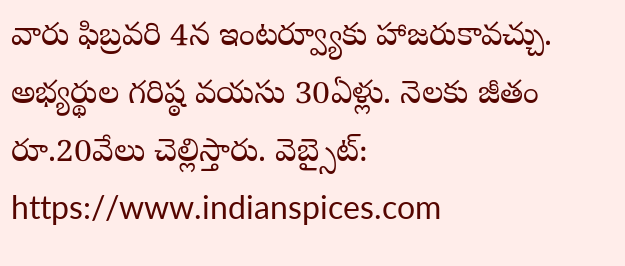వారు ఫిబ్రవరి 4న ఇంటర్వ్యూకు హాజరుకావచ్చు. అభ్యర్థుల గరిష్ఠ వయసు 30ఏళ్లు. నెలకు జీతం రూ.20వేలు చెల్లిస్తారు. వెబ్సైట్: https://www.indianspices.com